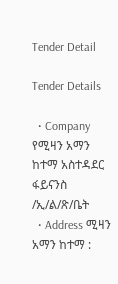Tender Detail

Tender Details

  • Company የሚዛን አማን ከተማ አስተዳደር ፋይናንስ /ኢ/ል/ጽ/ቤት
  • Address ሚዛን አማን ከተማ :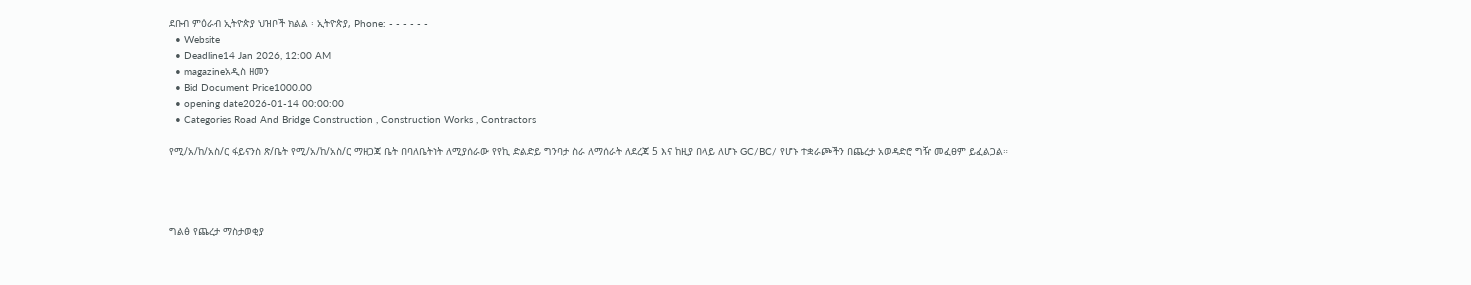ደቡብ ምዕራብ ኢትዮጵያ ህዝቦች ክልል ፡ ኢትዮጵያ, Phone: - - - - - -
  • Website
  • Deadline14 Jan 2026, 12:00 AM
  • magazineአዲስ ዘመን
  • Bid Document Price1000.00
  • opening date2026-01-14 00:00:00
  • Categories Road And Bridge Construction , Construction Works , Contractors

የሚ/አ/ከ/አስ/ር ፋይናንስ ጽ/ቤት የሚ/አ/ከ/አስ/ር ማዘጋጃ ቤት በባለቤትነት ለሚያሰራው የየኪ ድልድይ ግንባታ ስራ ለማሰራት ለደረጃ 5 እና ከዚያ በላይ ለሆኑ GC/BC/ የሆኑ ተቋራጮችን በጨረታ አወዳድሮ ግዥ መፈፀም ይፈልጋል።




ግልፅ የጨረታ ማስታወቂያ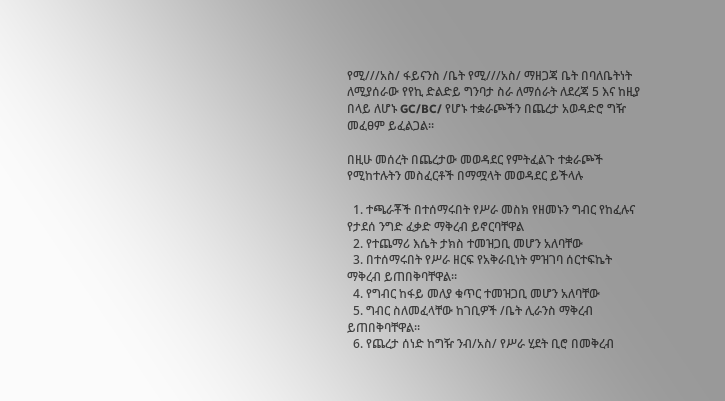የሚ///አስ/ ፋይናንስ /ቤት የሚ///አስ/ ማዘጋጃ ቤት በባለቤትነት ለሚያሰራው የየኪ ድልድይ ግንባታ ስራ ለማሰራት ለደረጃ 5 እና ከዚያ በላይ ለሆኑ GC/BC/ የሆኑ ተቋራጮችን በጨረታ አወዳድሮ ግዥ መፈፀም ይፈልጋል።

በዚሁ መሰረት በጨረታው መወዳደር የምትፈልጉ ተቋራጮች የሚከተሉትን መስፈርቶች በማሟላት መወዳደር ይችላሉ

  1. ተጫራቾች በተሰማሩበት የሥራ መስክ የዘመኑን ግብር የከፈሉና የታደሰ ንግድ ፈቃድ ማቅረብ ይኖርባቸዋል
  2. የተጨማሪ እሴት ታክስ ተመዝጋቢ መሆን አለባቸው
  3. በተሰማሩበት የሥራ ዘርፍ የአቅራቢነት ምዝገባ ሰርተፍኬት ማቅረብ ይጠበቅባቸዋል።
  4. የግብር ከፋይ መለያ ቁጥር ተመዝጋቢ መሆን አለባቸው
  5. ግብር ስለመፈላቸው ከገቢዎች /ቤት ሊራንስ ማቅረብ ይጠበቅባቸዋል።
  6. የጨረታ ሰነድ ከግዥ ንብ/አስ/ የሥራ ሂደት ቢሮ በመቅረብ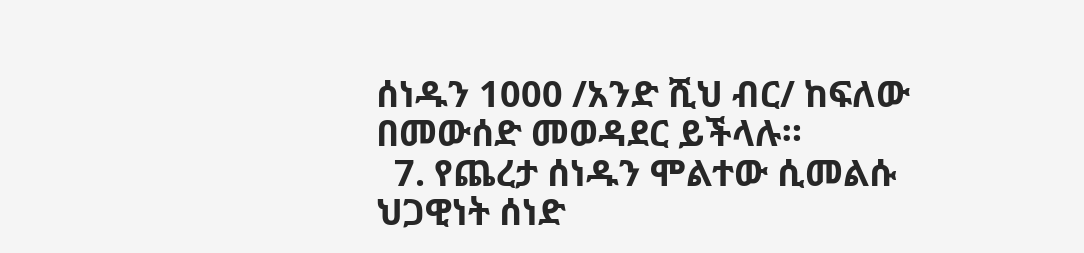ሰነዱን 1000 /አንድ ሺህ ብር/ ከፍለው በመውሰድ መወዳደር ይችላሉ።
  7. የጨረታ ሰነዱን ሞልተው ሲመልሱ ህጋዊነት ሰነድ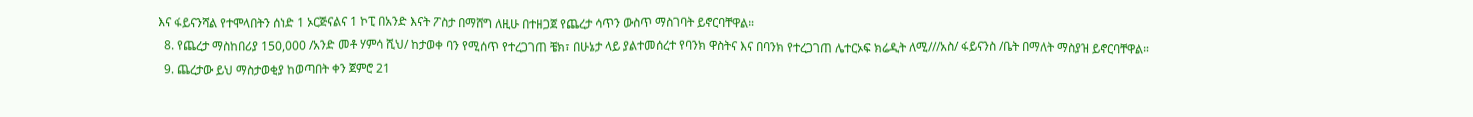እና ፋይናንሻል የተሞላበትን ሰነድ 1 ኦርጅናልና 1 ኮፒ በአንድ እናት ፖስታ በማሸግ ለዚሁ በተዘጋጀ የጨረታ ሳጥን ውስጥ ማስገባት ይኖርባቸዋል።
  8. የጨረታ ማስከበሪያ 150,000 /አንድ መቶ ሃምሳ ሺህ/ ከታወቀ ባን የሚሰጥ የተረጋገጠ ቼክ፣ በሁኔታ ላይ ያልተመሰረተ የባንክ ዋስትና እና በባንክ የተረጋገጠ ሌተርኦፍ ክሬዲት ለሚ///አስ/ ፋይናንስ /ቤት በማለት ማስያዝ ይኖርባቸዋል።
  9. ጨረታው ይህ ማስታወቂያ ከወጣበት ቀን ጀምሮ 21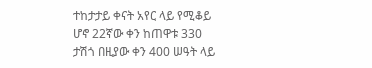ተከታታይ ቀናት አየር ላይ የሚቆይ ሆኖ 22ኛው ቀን ከጠዋቱ 330 ታሽጎ በዚያው ቀን 400 ሠዓት ላይ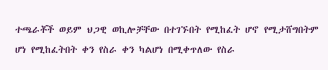ተጫራቾች ወይም ህጋዊ ወኪሎቻቸው በተገኙበት የሚከፈት ሆኖ የሚታሸግበትም ሆነ የሚከፈትበት ቀን የስራ ቀን ካልሆነ በሚቀጥለው የስራ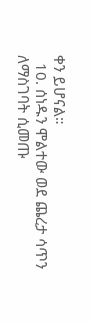ቀን ይሆናል።
  10. ሰነዱን ሞልተው ወደ ጨረታ ሳጥን ለማስገባት ሲመጡ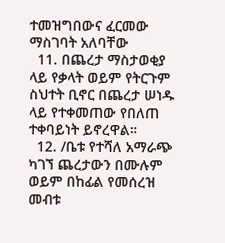ተመዝግበውና ፈርመው ማስገባት አለባቸው
  11. በጨረታ ማስታወቂያ ላይ የቃላት ወይም የትርጉም ስህተት ቢኖር በጨረታ ሠነዱ ላይ የተቀመጠው የበለጠ ተቀባይነት ይኖረዋል።
  12. /ቤቱ የተሻለ አማራጭ ካገኘ ጨረታውን በሙሉም ወይም በከፊል የመሰረዝ መብቱ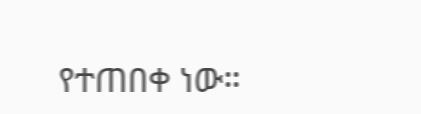የተጠበቀ ነው።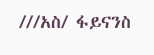///አስ/ ፋይናንስ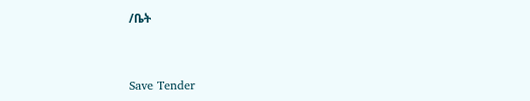/ቤት



Save Tender